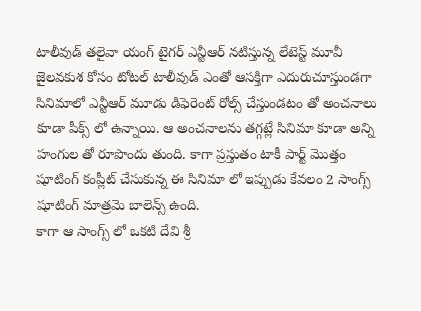టాలీవుడ్ తలైవా యంగ్ టైగర్ ఎన్టీఆర్ నటిస్తున్న లేటెస్ట్ మూవీ జైలవకుశ కోసం టోటల్ టాలీవుడ్ ఎంతో ఆసక్తిగా ఎదురుచూస్తుండగా సినిమాలో ఎన్టీఆర్ మూడు డిఫెరెంట్ రోల్స్ చేస్తుండటం తో అంచనాలు కూడా పీక్స్ లో ఉన్నాయి. ఆ అంచనాలను తగ్గట్లే సినిమా కూడా అన్ని హంగుల తో రూపొందు తుంది. కాగా ప్రస్తుతం టాకీ పార్ట్ మొత్తం షూటింగ్ కంప్లీట్ చేసుకున్న ఈ సినిమా లో ఇప్పుడు కేవలం 2 సాంగ్స్ షూటింగ్ మాత్రమె బాలెన్స్ ఉంది.
కాగా ఆ సాంగ్స్ లో ఒకటి దేవి శ్రీ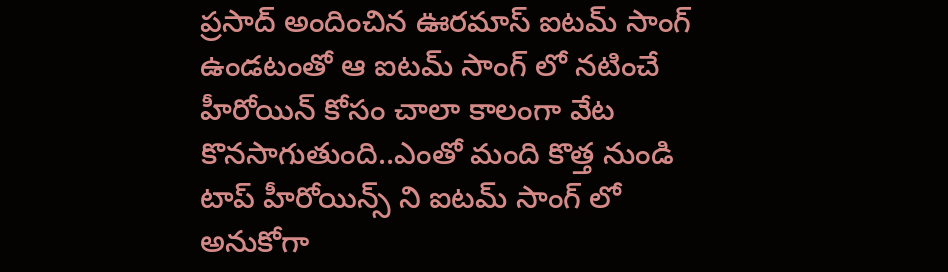ప్రసాద్ అందించిన ఊరమాస్ ఐటమ్ సాంగ్ ఉండటంతో ఆ ఐటమ్ సాంగ్ లో నటించే హీరోయిన్ కోసం చాలా కాలంగా వేట కొనసాగుతుంది..ఎంతో మంది కొత్త నుండి టాప్ హీరోయిన్స్ ని ఐటమ్ సాంగ్ లో అనుకోగా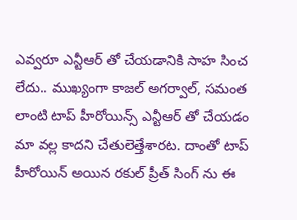ఎవ్వరూ ఎన్టీఆర్ తో చేయడానికి సాహ సించ లేదు.. ముఖ్యంగా కాజల్ అగర్వాల్, సమంత లాంటి టాప్ హీరోయిన్స్ ఎన్టీఆర్ తో చేయడం మా వల్ల కాదని చేతులెత్తేశారట. దాంతో టాప్ హీరోయిన్ అయిన రకుల్ ప్రీత్ సింగ్ ను ఈ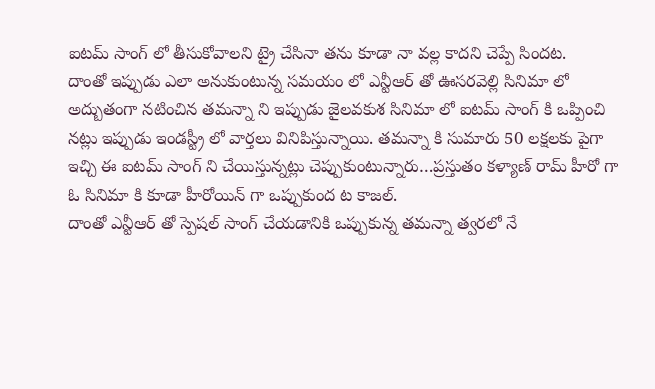ఐటమ్ సాంగ్ లో తీసుకోవాలని ట్రై చేసినా తను కూడా నా వల్ల కాదని చెప్పే సిందట.
దాంతో ఇప్పుడు ఎలా అనుకుంటున్న సమయం లో ఎన్టీఆర్ తో ఊసరవెల్లి సినిమా లో అద్బుతంగా నటించిన తమన్నా ని ఇప్పుడు జైలవకుశ సినిమా లో ఐటమ్ సాంగ్ కి ఒప్పించి నట్లు ఇప్పుడు ఇండస్ట్రీ లో వార్తలు వినిపిస్తున్నాయి. తమన్నా కి సుమారు 50 లక్షలకు పైగా ఇచ్చి ఈ ఐటమ్ సాంగ్ ని చేయిస్తున్నట్లు చెప్పుకుంటున్నారు…ప్రస్తుతం కళ్యాణ్ రామ్ హీరో గా ఓ సినిమా కి కూడా హీరోయిన్ గా ఒప్పుకుంద ట కాజల్.
దాంతో ఎన్టీఆర్ తో స్పెషల్ సాంగ్ చేయడానికి ఒప్పుకున్న తమన్నా త్వరలో నే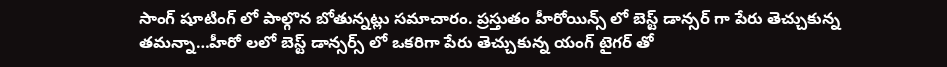సాంగ్ షూటింగ్ లో పాల్గొన బోతున్నట్లు సమాచారం. ప్రస్తుతం హీరోయిన్స్ లో బెస్ట్ డాన్సర్ గా పేరు తెచ్చుకున్న తమన్నా…హీరో లలో బెస్ట్ డాన్సర్స్ లో ఒకరిగా పేరు తెచ్చుకున్న యంగ్ టైగర్ తో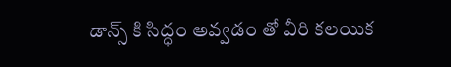డాన్స్ కి సిద్ధం అవ్వడం తో వీరి కలయిక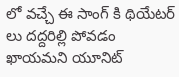లో వచ్చే ఈ సాంగ్ కి థియేటర్ లు దద్దరిల్లి పోవడం ఖాయమని యూనిట్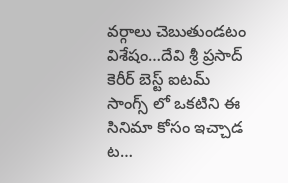వర్గాలు చెబుతుండటం విశేషం…దేవి శ్రీ ప్రసాద్ కెరీర్ బెస్ట్ ఐటమ్ సాంగ్స్ లో ఒకటిని ఈ సినిమా కోసం ఇచ్చాడ ట…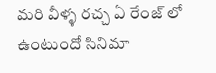మరి వీళ్ళ రచ్చ ఏ రేంజ్ లో ఉంటుందో సినిమా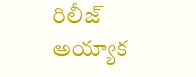రిలీజ్ అయ్యాక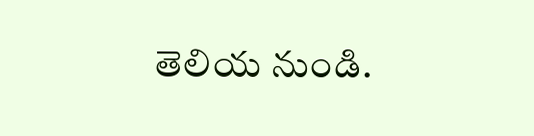తెలియ నుండి.